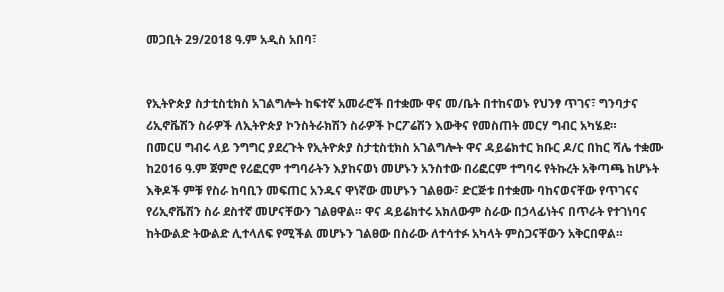መጋቢት 29/2018 ዓ.ም አዲስ አበባ፣


የኢትዮጵያ ስታቲስቲክስ አገልግሎት ከፍተኛ አመራሮች በተቋሙ ዋና መ/ቤት በተከናወኑ የህንፃ ጥገና፣ ግንባታና ሪኢኖቬሽን ስራዎች ለኢትዮጵያ ኮንስትራክሽን ስራዎች ኮርፖሬሽን እውቅና የመስጠት መርሃ ግብር አካሄደ።
በመርሀ ግብሩ ላይ ንግግር ያደረጉት የኢትዮጵያ ስታቲስቲክስ አገልግሎት ዋና ዳይሬክተር ክቡር ዶ/ር በከር ሻሌ ተቋሙ ከ2016 ዓ.ም ጀምሮ የሪፎርም ተግባራትን እያከናወነ መሆኑን አንስተው በሪፎርም ተግባሩ የትኩረት አቅጣጫ ከሆኑት እቅዶች ምቹ የስራ ከባቢን መፍጠር አንዱና ዋነኛው መሆኑን ገልፀው፣ ድርጅቱ በተቋሙ ባከናወናቸው የጥገናና የሪኢኖቬሽን ስራ ደስተኛ መሆናቸውን ገልፀዋል። ዋና ዳይሬክተሩ አክለውም ስራው በኃላፊነትና በጥራት የተገነባና ከትውልድ ትውልድ ሊተላለፍ የሚችል መሆኑን ገልፀው በስራው ለተሳተፉ አካላት ምስጋናቸውን አቅርበዋል።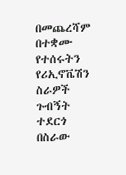በመጨረሻም በተቋሙ የተሰሩትን የሪኢኖቬሽን ስራዎች ጉብኝት ተደርጎ በስራው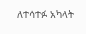ለተሳተፉ አካላት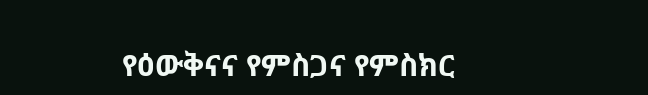የዕውቅናና የምስጋና የምስክር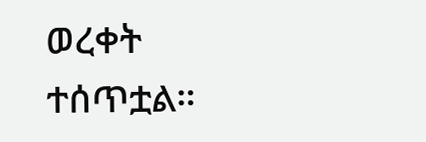ወረቀት ተሰጥቷል።